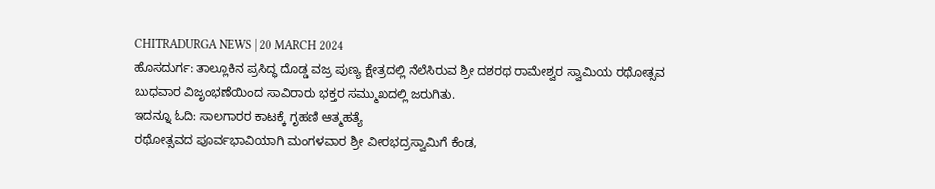CHITRADURGA NEWS | 20 MARCH 2024
ಹೊಸದುರ್ಗ: ತಾಲ್ಲೂಕಿನ ಪ್ರಸಿದ್ಧ ದೊಡ್ಡ ವಜ್ರ ಪುಣ್ಯ ಕ್ಷೇತ್ರದಲ್ಲಿ ನೆಲೆಸಿರುವ ಶ್ರೀ ದಶರಥ ರಾಮೇಶ್ವರ ಸ್ವಾಮಿಯ ರಥೋತ್ಸವ ಬುಧವಾರ ವಿಜೃಂಭಣೆಯಿಂದ ಸಾವಿರಾರು ಭಕ್ತರ ಸಮ್ಮುಖದಲ್ಲಿ ಜರುಗಿತು.
ಇದನ್ನೂ ಓದಿ: ಸಾಲಗಾರರ ಕಾಟಕ್ಕೆ ಗೃಹಣಿ ಆತ್ಮಹತ್ಯೆ
ರಥೋತ್ಸವದ ಪೂರ್ವಭಾವಿಯಾಗಿ ಮಂಗಳವಾರ ಶ್ರೀ ವೀರಭದ್ರಸ್ವಾಮಿಗೆ ಕೆಂಡ,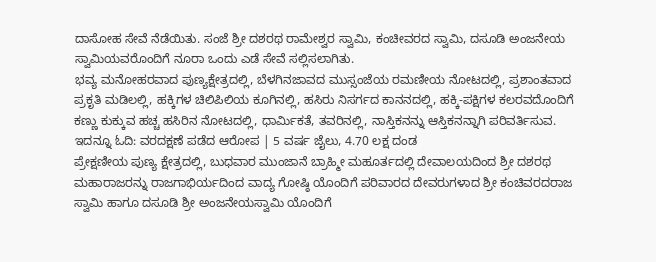ದಾಸೋಹ ಸೇವೆ ನೆಡೆಯಿತು. ಸಂಜೆ ಶ್ರೀ ದಶರಥ ರಾಮೇಶ್ವರ ಸ್ವಾಮಿ, ಕಂಚೀವರದ ಸ್ವಾಮಿ, ದಸೂಡಿ ಅಂಜನೇಯ ಸ್ವಾಮಿಯವರೊಂದಿಗೆ ನೂರಾ ಒಂದು ಎಡೆ ಸೇವೆ ಸಲ್ಲಿಸಲಾಗಿತು.
ಭವ್ಯ ಮನೋಹರವಾದ ಪುಣ್ಯಕ್ಷೇತ್ರದಲ್ಲಿ, ಬೆಳಗಿನಜಾವದ ಮುಸ್ಸಂಜೆಯ ರಮಣೀಯ ನೋಟದಲ್ಲಿ, ಪ್ರಶಾಂತವಾದ ಪ್ರಕೃತಿ ಮಡಿಲಲ್ಲಿ, ಹಕ್ಕಿಗಳ ಚಿಲಿಪಿಲಿಯ ಕೂಗಿನಲ್ಲಿ, ಹಸಿರು ನಿಸರ್ಗದ ಕಾನನದಲ್ಲಿ, ಹಕ್ಕಿ-ಪಕ್ಷಿಗಳ ಕಲರವದೊಂದಿಗೆ ಕಣ್ಣು ಕುಕ್ಕುವ ಹಚ್ಚ ಹಸಿರಿನ ನೋಟದಲ್ಲಿ, ಧಾರ್ಮಿಕತೆ, ತವರಿನಲ್ಲಿ, ನಾಸ್ತಿಕನನ್ನು ಆಸ್ತಿಕನನ್ನಾಗಿ ಪರಿವರ್ತಿಸುವ.
ಇದನ್ನೂ ಓದಿ: ವರದಕ್ಷಣೆ ಪಡೆದ ಆರೋಪ | 5 ವರ್ಷ ಜೈಲು, 4.70 ಲಕ್ಷ ದಂಡ
ಪ್ರೇಕ್ಷಣೀಯ ಪುಣ್ಯ ಕ್ಷೇತ್ರದಲ್ಲಿ, ಬುಧವಾರ ಮುಂಜಾನೆ ಬ್ರಾಹ್ಮೀ ಮಹೂರ್ತದಲ್ಲಿ ದೇವಾಲಯದಿಂದ ಶ್ರೀ ದಶರಥ ಮಹಾರಾಜರನ್ನು ರಾಜಗಾಭಿರ್ಯದಿಂದ ವಾದ್ಯ ಗೋಷ್ಠಿ ಯೊಂದಿಗೆ ಪರಿವಾರದ ದೇವರುಗಳಾದ ಶ್ರೀ ಕಂಚಿವರದರಾಜ ಸ್ವಾಮಿ ಹಾಗೂ ದಸೂಡಿ ಶ್ರೀ ಅಂಜನೇಯಸ್ವಾಮಿ ಯೊಂದಿಗೆ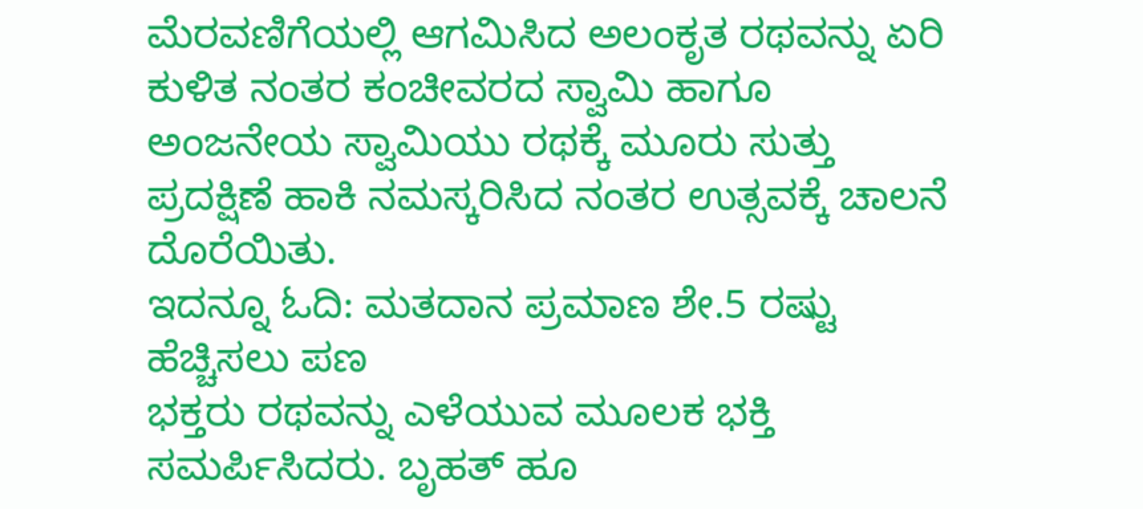ಮೆರವಣಿಗೆಯಲ್ಲಿ ಆಗಮಿಸಿದ ಅಲಂಕೃತ ರಥವನ್ನು ಏರಿ ಕುಳಿತ ನಂತರ ಕಂಚೀವರದ ಸ್ವಾಮಿ ಹಾಗೂ ಅಂಜನೇಯ ಸ್ವಾಮಿಯು ರಥಕ್ಕೆ ಮೂರು ಸುತ್ತು ಪ್ರದಕ್ಷಿಣೆ ಹಾಕಿ ನಮಸ್ಕರಿಸಿದ ನಂತರ ಉತ್ಸವಕ್ಕೆ ಚಾಲನೆ ದೊರೆಯಿತು.
ಇದನ್ನೂ ಓದಿ: ಮತದಾನ ಪ್ರಮಾಣ ಶೇ.5 ರಷ್ಟು ಹೆಚ್ಚಿಸಲು ಪಣ
ಭಕ್ತರು ರಥವನ್ನು ಎಳೆಯುವ ಮೂಲಕ ಭಕ್ತಿ ಸಮರ್ಪಿಸಿದರು. ಬೃಹತ್ ಹೂ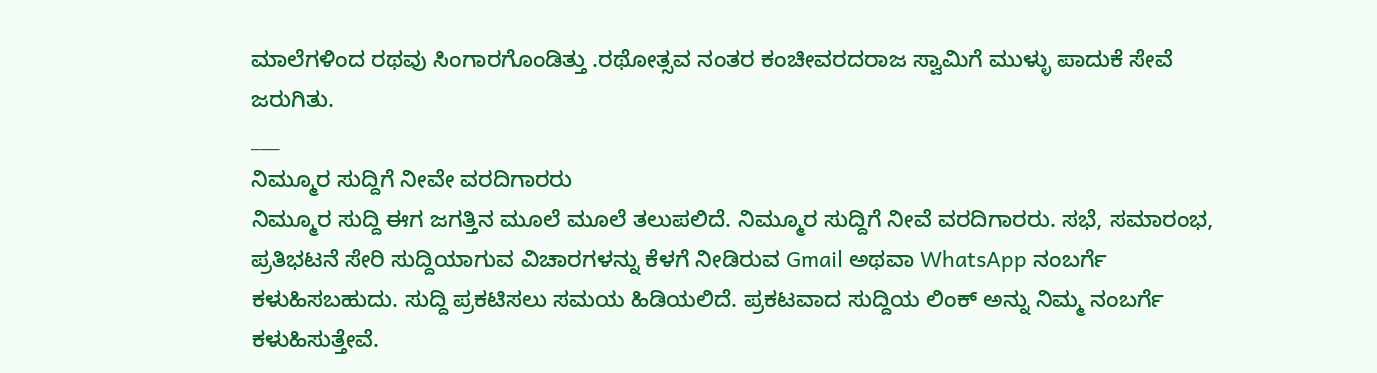ಮಾಲೆಗಳಿಂದ ರಥವು ಸಿಂಗಾರಗೊಂಡಿತ್ತು .ರಥೋತ್ಸವ ನಂತರ ಕಂಚೀವರದರಾಜ ಸ್ವಾಮಿಗೆ ಮುಳ್ಳು ಪಾದುಕೆ ಸೇವೆ ಜರುಗಿತು.
___
ನಿಮ್ಮೂರ ಸುದ್ದಿಗೆ ನೀವೇ ವರದಿಗಾರರು
ನಿಮ್ಮೂರ ಸುದ್ದಿ ಈಗ ಜಗತ್ತಿನ ಮೂಲೆ ಮೂಲೆ ತಲುಪಲಿದೆ. ನಿಮ್ಮೂರ ಸುದ್ದಿಗೆ ನೀವೆ ವರದಿಗಾರರು. ಸಭೆ, ಸಮಾರಂಭ, ಪ್ರತಿಭಟನೆ ಸೇರಿ ಸುದ್ದಿಯಾಗುವ ವಿಚಾರಗಳನ್ನು ಕೆಳಗೆ ನೀಡಿರುವ Gmail ಅಥವಾ WhatsApp ನಂಬರ್ಗೆ ಕಳುಹಿಸಬಹುದು. ಸುದ್ದಿ ಪ್ರಕಟಿಸಲು ಸಮಯ ಹಿಡಿಯಲಿದೆ. ಪ್ರಕಟವಾದ ಸುದ್ದಿಯ ಲಿಂಕ್ ಅನ್ನು ನಿಮ್ಮ ನಂಬರ್ಗೆ ಕಳುಹಿಸುತ್ತೇವೆ.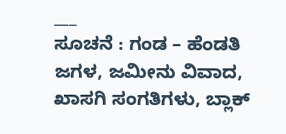___
ಸೂಚನೆ : ಗಂಡ – ಹೆಂಡತಿ ಜಗಳ, ಜಮೀನು ವಿವಾದ, ಖಾಸಗಿ ಸಂಗತಿಗಳು, ಬ್ಲಾಕ್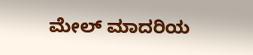ಮೇಲ್ ಮಾದರಿಯ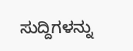ಸುದ್ದಿಗಳನ್ನು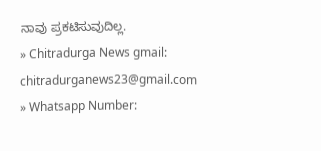ನಾವು ಪ್ರಕಟಿಸುವುದಿಲ್ಲ.
» Chitradurga News gmail: chitradurganews23@gmail.com
» Whatsapp Number: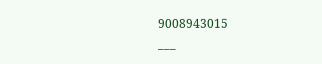9008943015
___